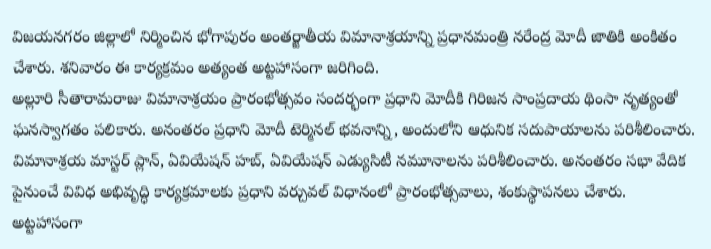విజయనగరం జిల్లాలో నిర్మించిన భోగాపురం అంతర్జాతీయ విమానాశ్రయాన్ని ప్రధానమంత్రి నరేంద్ర మోదీ జాతికి అంకితం చేశారు. శనివారం ఈ కార్యక్రమం అత్యంత అట్టహాసంగా జరిగింది.
అల్లూరి సీతారామరాజు విమానాశ్రయం ప్రారంభోత్సవం సందర్భంగా ప్రధాని మోదీకి గిరిజన సాంప్రదాయ థింసా నృత్యంతో ఘనస్వాగతం పలికారు. అనంతరం ప్రధాని మోదీ టెర్మినల్ భవనాన్ని, అందులోని ఆధునిక సదుపాయాలను పరిశీలించారు. విమానాశ్రయ మాస్టర్ ప్లాన్, ఏవియేషన్ హబ్, ఏవియేషన్ ఎడ్యుసిటీ నమూనాలను పరిశీలించారు. అనంతరం సభా వేదిక పైనుంచే వివిధ అభివృద్ధి కార్యక్రమాలకు ప్రధాని వర్చువల్ విధానంలో ప్రారంభోత్సవాలు, శంకుస్థాపనలు చేశారు.
అట్టహాసంగా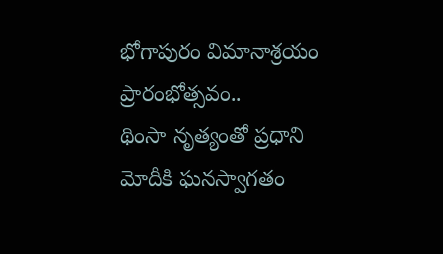భోగాపురం విమానాశ్రయం ప్రారంభోత్సవం..
థింసా నృత్యంతో ప్రధాని మోదీకి ఘనస్వాగతం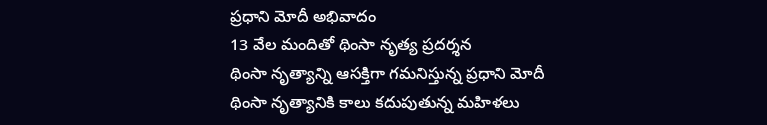ప్రధాని మోదీ అభివాదం
13 వేల మందితో థింసా నృత్య ప్రదర్శన
థింసా నృత్యాన్ని ఆసక్తిగా గమనిస్తున్న ప్రధాని మోదీ
థింసా నృత్యానికి కాలు కదుపుతున్న మహిళలు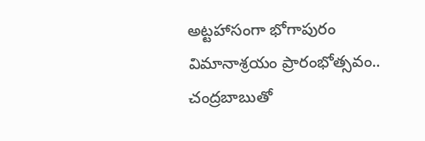అట్టహాసంగా భోగాపురం విమానాశ్రయం ప్రారంభోత్సవం..
చంద్రబాబుతో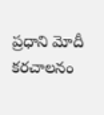ప్రధాని మోదీ కరచాలనం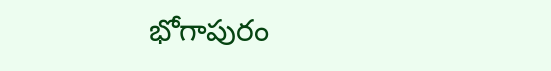భోగాపురం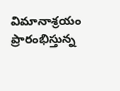విమానాశ్రయం ప్రారంభిస్తున్న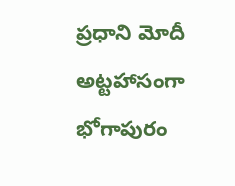ప్రధాని మోదీ
అట్టహాసంగా భోగాపురం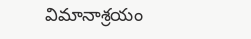విమానాశ్రయం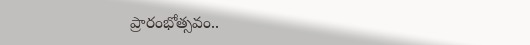ప్రారంభోత్సవం..